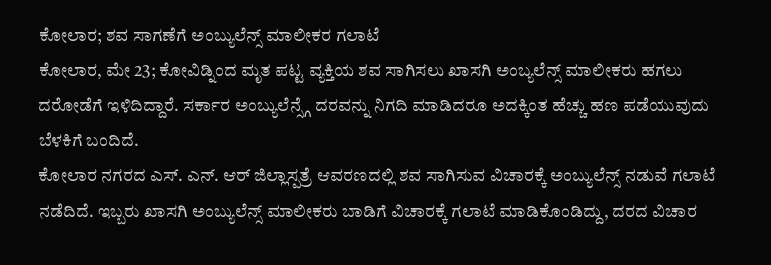ಕೋಲಾರ; ಶವ ಸಾಗಣೆಗೆ ಅಂಬ್ಯುಲೆನ್ಸ್ ಮಾಲೀಕರ ಗಲಾಟೆ
ಕೋಲಾರ, ಮೇ 23; ಕೋವಿಡ್ನಿಂದ ಮೃತ ಪಟ್ಟ ವ್ಯಕ್ತಿಯ ಶವ ಸಾಗಿಸಲು ಖಾಸಗಿ ಅಂಬ್ಯಲೆನ್ಸ್ ಮಾಲೀಕರು ಹಗಲು ದರೋಡೆಗೆ ಇಳಿದಿದ್ದಾರೆ. ಸರ್ಕಾರ ಅಂಬ್ಯುಲೆನ್ಸ್ಗೆ ದರವನ್ನು ನಿಗದಿ ಮಾಡಿದರೂ ಅದಕ್ಕಿಂತ ಹೆಚ್ಚು ಹಣ ಪಡೆಯುವುದು ಬೆಳಕಿಗೆ ಬಂದಿದೆ.
ಕೋಲಾರ ನಗರದ ಎಸ್. ಎನ್. ಆರ್ ಜಿಲ್ಲಾಸ್ಪತ್ರೆ ಆವರಣದಲ್ಲಿ ಶವ ಸಾಗಿಸುವ ವಿಚಾರಕ್ಕೆ ಅಂಬ್ಯುಲೆನ್ಸ್ ನಡುವೆ ಗಲಾಟೆ ನಡೆದಿದೆ. ಇಬ್ಬರು ಖಾಸಗಿ ಅಂಬ್ಯುಲೆನ್ಸ್ ಮಾಲೀಕರು ಬಾಡಿಗೆ ವಿಚಾರಕ್ಕೆ ಗಲಾಟೆ ಮಾಡಿಕೊಂಡಿದ್ದು, ದರದ ವಿಚಾರ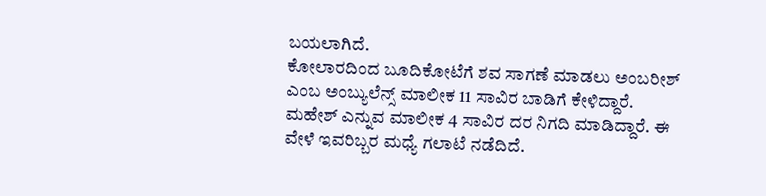ಬಯಲಾಗಿದೆ.
ಕೋಲಾರದಿಂದ ಬೂದಿಕೋಟೆಗೆ ಶವ ಸಾಗಣೆ ಮಾಡಲು ಅಂಬರೀಶ್ ಎಂಬ ಅಂಬ್ಯುಲೆನ್ಸ್ ಮಾಲೀಕ 11 ಸಾವಿರ ಬಾಡಿಗೆ ಕೇಳಿದ್ದಾರೆ. ಮಹೇಶ್ ಎನ್ನುವ ಮಾಲೀಕ 4 ಸಾವಿರ ದರ ನಿಗದಿ ಮಾಡಿದ್ದಾರೆ. ಈ ವೇಳೆ ಇವರಿಬ್ಬರ ಮಧ್ಯೆ ಗಲಾಟೆ ನಡೆದಿದೆ.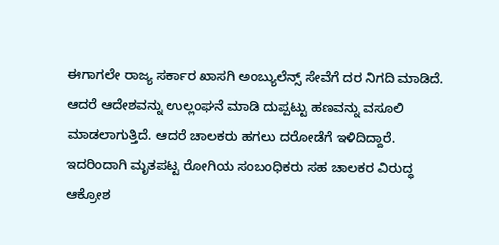ಈಗಾಗಲೇ ರಾಜ್ಯ ಸರ್ಕಾರ ಖಾಸಗಿ ಅಂಬ್ಯುಲೆನ್ಸ್ ಸೇವೆಗೆ ದರ ನಿಗದಿ ಮಾಡಿದೆ. ಆದರೆ ಆದೇಶವನ್ನು ಉಲ್ಲಂಘನೆ ಮಾಡಿ ದುಪ್ಪಟ್ಟು ಹಣವನ್ನು ವಸೂಲಿ ಮಾಡಲಾಗುತ್ತಿದೆ. ಆದರೆ ಚಾಲಕರು ಹಗಲು ದರೋಡೆಗೆ ಇಳಿದಿದ್ದಾರೆ. ಇದರಿಂದಾಗಿ ಮೃತಪಟ್ಟ ರೋಗಿಯ ಸಂಬಂಧಿಕರು ಸಹ ಚಾಲಕರ ವಿರುದ್ಧ ಆಕ್ರೋಶ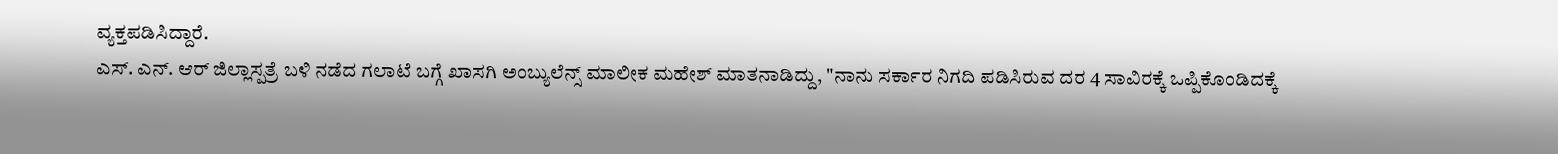ವ್ಯಕ್ತಪಡಿಸಿದ್ದಾರೆ.
ಎಸ್. ಎನ್. ಆರ್ ಜಿಲ್ಲಾಸ್ಪತ್ರೆ ಬಳಿ ನಡೆದ ಗಲಾಟೆ ಬಗ್ಗೆ ಖಾಸಗಿ ಅಂಬ್ಯುಲೆನ್ಸ್ ಮಾಲೀಕ ಮಹೇಶ್ ಮಾತನಾಡಿದ್ದು, "ನಾನು ಸರ್ಕಾರ ನಿಗದಿ ಪಡಿಸಿರುವ ದರ 4 ಸಾವಿರಕ್ಕೆ ಒಪ್ಪಿಕೊಂಡಿದಕ್ಕೆ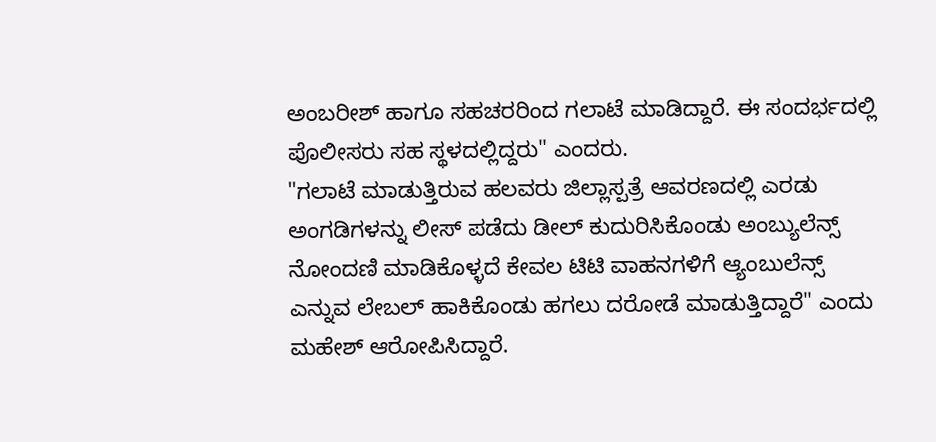ಅಂಬರೀಶ್ ಹಾಗೂ ಸಹಚರರಿಂದ ಗಲಾಟೆ ಮಾಡಿದ್ದಾರೆ. ಈ ಸಂದರ್ಭದಲ್ಲಿ ಪೊಲೀಸರು ಸಹ ಸ್ಥಳದಲ್ಲಿದ್ದರು" ಎಂದರು.
"ಗಲಾಟೆ ಮಾಡುತ್ತಿರುವ ಹಲವರು ಜಿಲ್ಲಾಸ್ಪತ್ರೆ ಆವರಣದಲ್ಲಿ ಎರಡು ಅಂಗಡಿಗಳನ್ನು ಲೀಸ್ ಪಡೆದು ಡೀಲ್ ಕುದುರಿಸಿಕೊಂಡು ಅಂಬ್ಯುಲೆನ್ಸ್ ನೋಂದಣಿ ಮಾಡಿಕೊಳ್ಳದೆ ಕೇವಲ ಟಿಟಿ ವಾಹನಗಳಿಗೆ ಆ್ಯಂಬುಲೆನ್ಸ್ ಎನ್ನುವ ಲೇಬಲ್ ಹಾಕಿಕೊಂಡು ಹಗಲು ದರೋಡೆ ಮಾಡುತ್ತಿದ್ದಾರೆ" ಎಂದು ಮಹೇಶ್ ಆರೋಪಿಸಿದ್ದಾರೆ.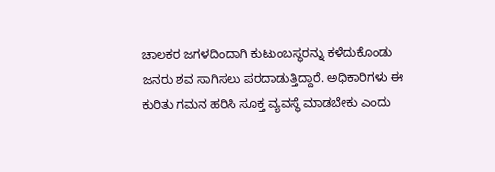ಚಾಲಕರ ಜಗಳದಿಂದಾಗಿ ಕುಟುಂಬಸ್ಥರನ್ನು ಕಳೆದುಕೊಂಡು ಜನರು ಶವ ಸಾಗಿಸಲು ಪರದಾಡುತ್ತಿದ್ದಾರೆ. ಅಧಿಕಾರಿಗಳು ಈ ಕುರಿತು ಗಮನ ಹರಿಸಿ ಸೂಕ್ತ ವ್ಯವಸ್ಥೆ ಮಾಡಬೇಕು ಎಂದು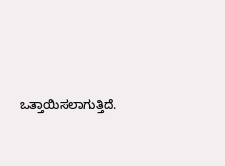ಒತ್ತಾಯಿಸಲಾಗುತ್ತಿದೆ.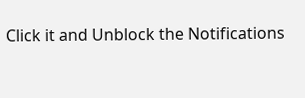Click it and Unblock the Notifications